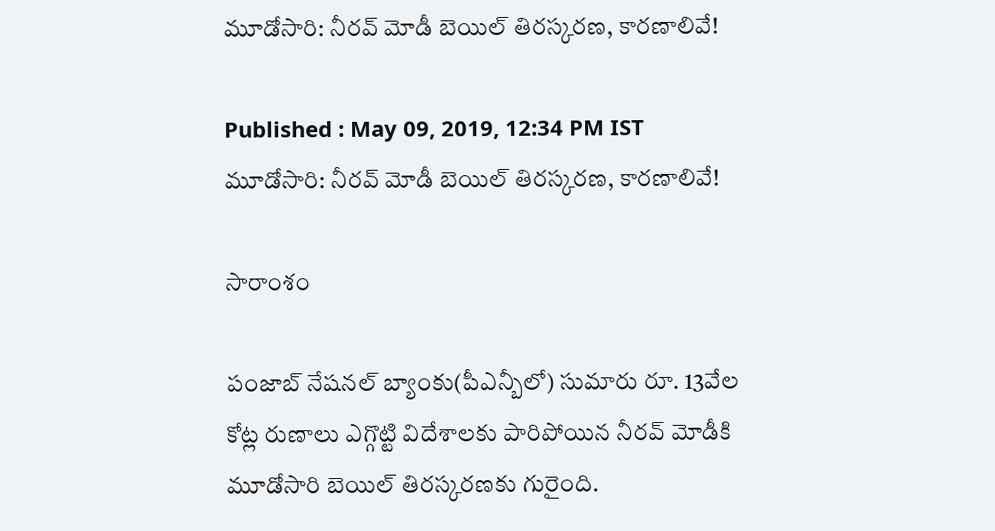మూడోసారి: నీరవ్ మోడీ బెయిల్ తిరస్కరణ, కారణాలివే!

Published : May 09, 2019, 12:34 PM IST
మూడోసారి: నీరవ్ మోడీ బెయిల్ తిరస్కరణ, కారణాలివే!

సారాంశం

పంజాబ్ నేషనల్ బ్యాంకు(పీఎన్బీలో) సుమారు రూ. 13వేల కోట్ల రుణాలు ఎగ్గొట్టి విదేశాలకు పారిపోయిన నీరవ్ మోడీకి మూడోసారి బెయిల్ తిరస్కరణకు గురైంది.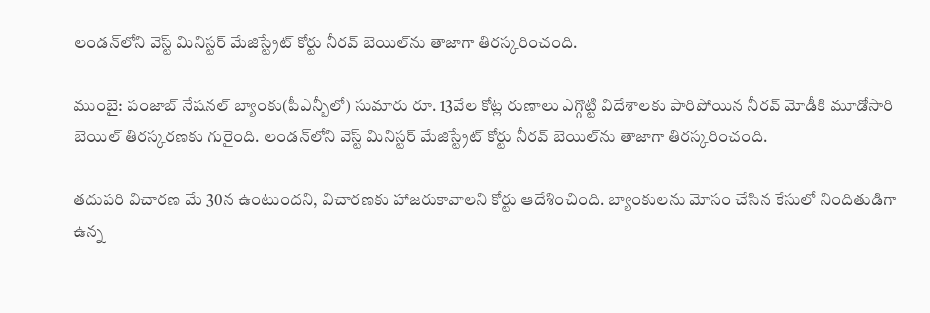లండన్‌లోని వెస్ట్ మినిస్టర్ మేజిస్ట్రేట్ కోర్టు నీరవ్ బెయిల్‌ను తాజాగా తిరస్కరించంది.

ముంబై: పంజాబ్ నేషనల్ బ్యాంకు(పీఎన్బీలో) సుమారు రూ. 13వేల కోట్ల రుణాలు ఎగ్గొట్టి విదేశాలకు పారిపోయిన నీరవ్ మోడీకి మూడోసారి బెయిల్ తిరస్కరణకు గురైంది. లండన్‌లోని వెస్ట్ మినిస్టర్ మేజిస్ట్రేట్ కోర్టు నీరవ్ బెయిల్‌ను తాజాగా తిరస్కరించంది.

తదుపరి విచారణ మే 30న ఉంటుందని, విచారణకు హాజరుకావాలని కోర్టు ఆదేశించింది. బ్యాంకులను మోసం చేసిన కేసులో నిందితుడిగా ఉన్న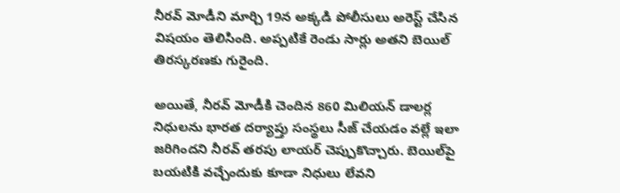నీరవ్ మోడీని మార్చి 19న అక్కడి పోలీసులు అరెస్ట్ చేసిన విషయం తెలిసింది. అప్పటికే రెండు సార్లు అతని బెయిల్ తిరస్కరణకు గురైంది.

అయితే, నీరవ్ మోడీకి చెందిన 860 మిలియన్ డాలర్ల నిధులను భారత దర్యాప్తు సంస్థలు సీజ్ చేయడం వల్లే ఇలా జరిగిందని నీరవ్ తరపు లాయర్‌ చెప్పుకొచ్చారు. బెయిల్‌పై బయటికి వచ్చేందుకు కూడా నిధులు లేవని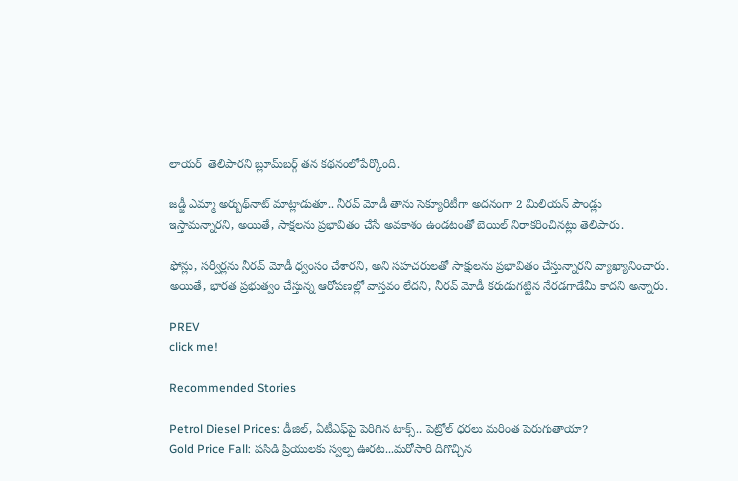లాయర్  తెలిపారని బ్లూమ్‌‌బర్గ్ తన కథనంలోపేర్కొంది.

జడ్జీ ఎమ్మా అర్బుథ్‌నాట్ మాట్లాడుతూ.. నీరవ్ మోడీ తాను సెక్యూరిటీగా అదనంగా 2 మిలియన్ పౌండ్లు ఇస్తామన్నారని, అయితే, సాక్షలను ప్రభావితం చేసే అవకాశం ఉండటంతో బెయిల్ నిరాకరించినట్లు తెలిపారు.

ఫోన్లు, సర్వీర్లను నీరవ్ మోడీ ధ్వంసం చేశారని, అని సహచరులతో సాక్షులను ప్రభావితం చేస్తున్నారని వ్యాఖ్యానించారు. అయితే, భారత ప్రభుత్వం చేస్తున్న ఆరోపణల్లో వాస్తవం లేదని, నీరవ్ మోడీ కరుడుగట్టిన నేరడగాడేమీ కాదని అన్నారు.

PREV
click me!

Recommended Stories

Petrol Diesel Prices: డీజిల్, ఏటీఎఫ్‌పై పెరిగిన టాక్స్.. పెట్రోల్ ధరలు మరింత పెరుగుతాయా?
Gold Price Fall: పసిడి ప్రియులకు స్వల్ప ఊరట...మరోసారి దిగొచ్చిన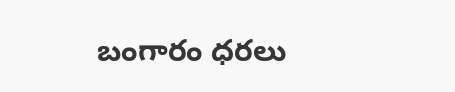బంగారం ధరలు